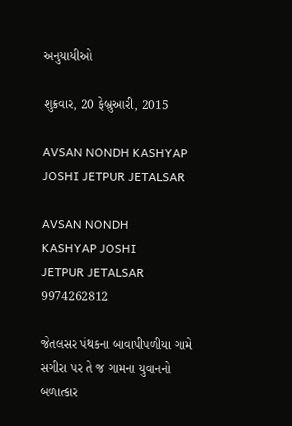અનુયાયીઓ

શુક્રવાર, 20 ફેબ્રુઆરી, 2015

AVSAN NONDH KASHYAP JOSHI JETPUR JETALSAR

AVSAN NONDH
KASHYAP JOSHI
JETPUR JETALSAR
9974262812

જેતલસર પંથકના બાવાપીપળીયા ગામે સગીરા પર તે જ ગામના યુવાનનો બળાત્કાર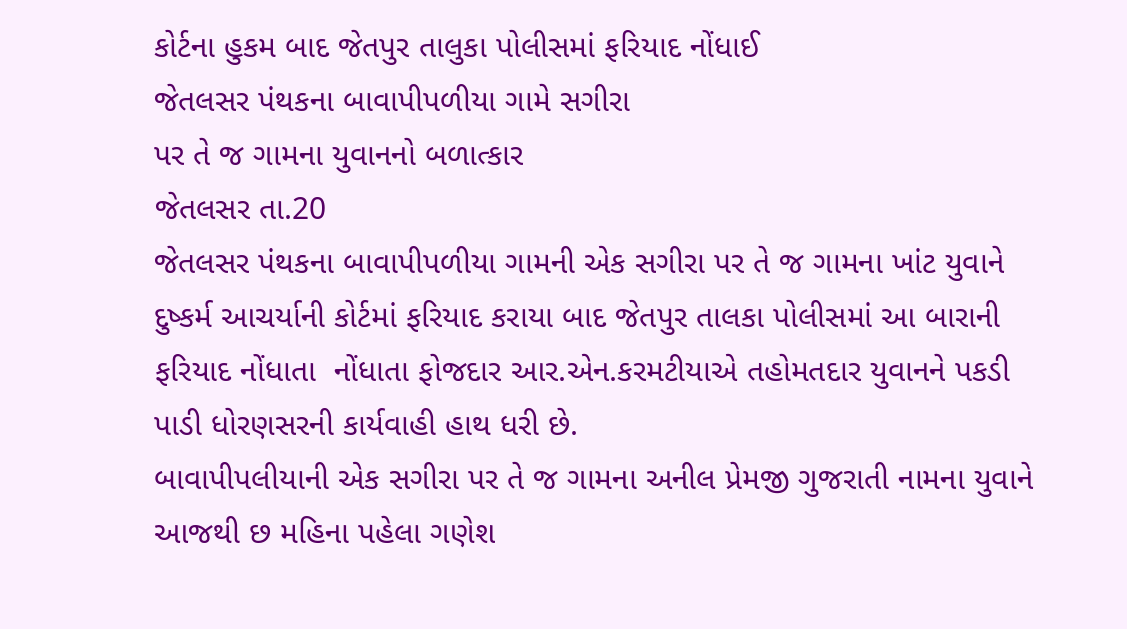કોર્ટના હુકમ બાદ જેતપુર તાલુકા પોલીસમાં ફરિયાદ નોંધાઈ
જેતલસર પંથકના બાવાપીપળીયા ગામે સગીરા
પર તે જ ગામના યુવાનનો બળાત્કાર
જેતલસર તા.20
જેતલસર પંથકના બાવાપીપળીયા ગામની એક સગીરા પર તે જ ગામના ખાંટ યુવાને દુષ્કર્મ આચર્યાની કોર્ટમાં ફરિયાદ કરાયા બાદ જેતપુર તાલકા પોલીસમાં આ બારાની ફરિયાદ નોંધાતા  નોંધાતા ફોજદાર આર.એન.કરમટીયાએ તહોમતદાર યુવાનને પકડી પાડી ધોરણસરની કાર્યવાહી હાથ ધરી છે.
બાવાપીપલીયાની એક સગીરા પર તે જ ગામના અનીલ પ્રેમજી ગુજરાતી નામના યુવાને આજથી છ મહિના પહેલા ગણેશ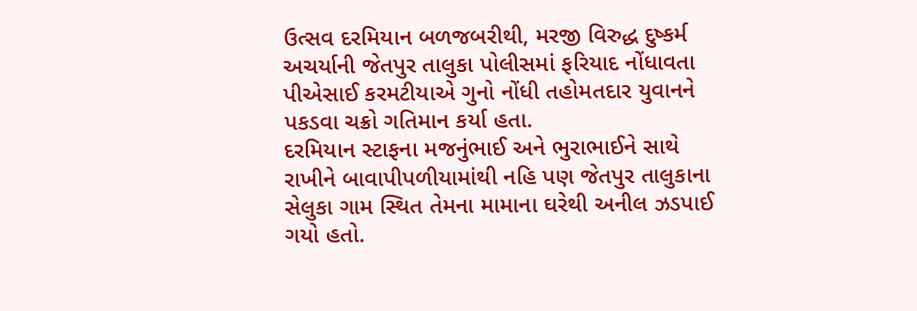ઉત્સવ દરમિયાન બળજબરીથી, મરજી વિરુદ્ધ દુષ્કર્મ અચર્યાની જેતપુર તાલુકા પોલીસમાં ફરિયાદ નોંધાવતા પીએસાઈ કરમટીયાએ ગુનો નોંધી તહોમતદાર યુવાનને પકડવા ચક્રો ગતિમાન કર્યા હતા.
દરમિયાન સ્ટાફના મજનુંભાઈ અને ભુરાભાઈને સાથે રાખીને બાવાપીપળીયામાંથી નહિ પણ જેતપુર તાલુકાના સેલુકા ગામ સ્થિત તેમના મામાના ઘરેથી અનીલ ઝડપાઈ ગયો હતો.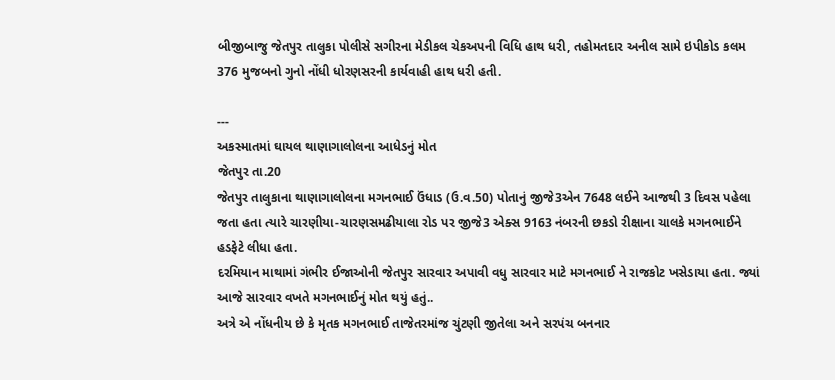બીજીબાજુ જેતપુર તાલુકા પોલીસે સગીરના મેડીકલ ચેકઅપની વિધિ હાથ ધરી, તહોમતદાર અનીલ સામે ઇપીકોડ કલમ 376 મુજબનો ગુનો નોંધી ધોરણસરની કાર્યવાહી હાથ ધરી હતી.

---
અકસ્માતમાં ઘાયલ થાણાગાલોલના આધેડનું મોત
જેતપુર તા.20
જેતપુર તાલુકાના થાણાગાલોલના મગનભાઈ ઉંધાડ (ઉ.વ.50) પોતાનું જીજે3એન 7648 લઈને આજથી 3 દિવસ પહેલા જતા હતા ત્યારે ચારણીયા-ચારણસમઢીયાલા રોડ પર જીજે3 એક્સ 9163 નંબરની છકડો રીક્ષાના ચાલકે મગનભાઈને હડફેટે લીધા હતા.
દરમિયાન માથામાં ગંભીર ઈજાઓની જેતપુર સારવાર અપાવી વધુ સારવાર માટે મગનભાઈ ને રાજકોટ ખસેડાયા હતા. જ્યાં આજે સારવાર વખતે મગનભાઈનું મોત થયું હતું..
અત્રે એ નોંધનીય છે કે મૃતક મગનભાઈ તાજેતરમાંજ ચુંટણી જીતેલા અને સરપંચ બનનાર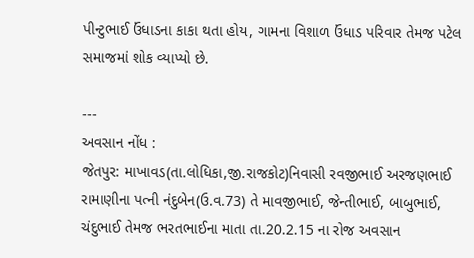પીન્ટુભાઈ ઉંધાડના કાકા થતા હોય, ગામના વિશાળ ઉંધાડ પરિવાર તેમજ પટેલ સમાજમાં શોક વ્યાપ્યો છે.

---
અવસાન નોંધ :
જેતપુર: માખાવડ(તા.લોધિકા,જી.રાજકોટ)નિવાસી રવજીભાઈ અરજણભાઈ રામાણીના પત્ની નંદુબેન(ઉ.વ.73) તે માવજીભાઈ, જેન્તીભાઈ, બાબુભાઈ, ચંદુભાઈ તેમજ ભરતભાઈના માતા તા.20.2.15 ના રોજ અવસાન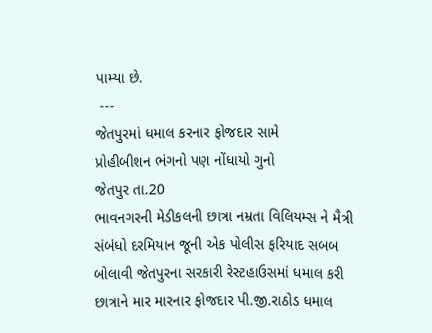પામ્યા છે.
 ---
જેતપુરમાં ધમાલ કરનાર ફોજદાર સામે
પ્રોહીબીશન ભંગનો પણ નોંધાયો ગુનો
જેતપુર તા.20
ભાવનગરની મેડીકલની છાત્રા નમ્રતા વિલિયમ્સ ને મૈત્રી સંબંધો દરમિયાન જૂની એક પોલીસ ફરિયાદ સબબ બોલાવી જેતપુરના સરકારી રેસ્ટહાઉસમાં ધમાલ કરી છાત્રાને માર મારનાર ફોજદાર પી.જી.રાઠોડ ધમાલ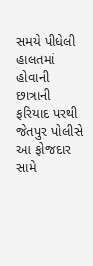સમયે પીધેલી હાલતમાં હોવાની છાત્રાની ફરિયાદ પરથી જેતપુર પોલીસે આ ફોજદાર સામે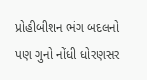પ્રોહીબીશન ભંગ બદલનો પણ ગુનો નોંધી ધોરણસર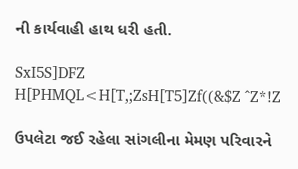ની કાર્યવાહી હાથ ધરી હતી.

SxI5S]DFZ H[PHMQL<H[T,;ZsH[T5]Zf((&$Z ^Z*!Z

ઉપલેટા જઈ રહેલા સાંગલીના મેમણ પરિવારને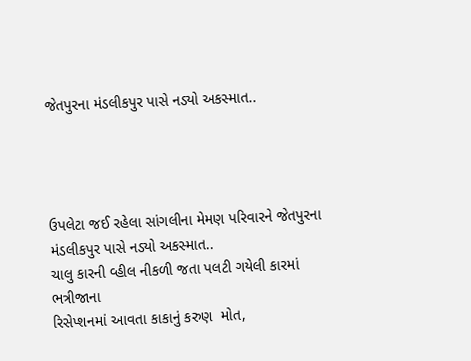જેતપુરના મંડલીકપુર પાસે નડ્યો અકસ્માત..




ઉપલેટા જઈ રહેલા સાંગલીના મેમણ પરિવારને જેતપુરના મંડલીકપુર પાસે નડ્યો અકસ્માત..
ચાલુ કારની વ્હીલ નીકળી જતા પલટી ગયેલી કારમાં ભત્રીજાના
રિસેપ્શનમાં આવતા કાકાનું કરુણ  મોત,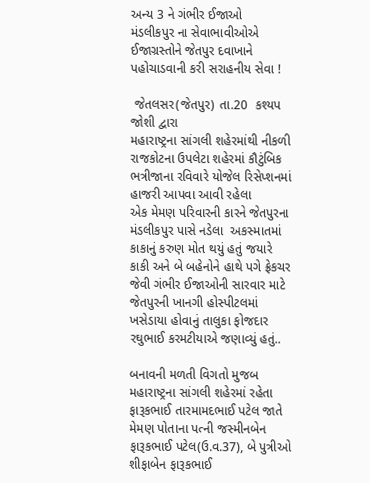અન્ય 3 ને ગંભીર ઈજાઓ
મંડલીકપુર ના સેવાભાવીઓએ ઈજાગ્રસ્તોને જેતપુર દવાખાને પહોચાડવાની કરી સરાહનીય સેવા !

 જેતલસર(જેતપુર) તા.20  કશ્યપ જોશી દ્વારા
મહારાષ્ટ્રના સાંગલી શહેરમાંથી નીકળી રાજકોટના ઉપલેટા શહેરમાં કૌટુંબિક ભત્રીજાના રવિવારે યોજેલ રિસેપ્શનમાં હાજરી આપવા આવી રહેલા
એક મેમણ પરિવારની કારને જેતપુરના મંડલીકપુર પાસે નડેલા  અકસ્માતમાં કાકાનું કરુણ મોત થયું હતું જયારે કાકી અને બે બહેનોને હાથે પગે ફ્રેકચર જેવી ગંભીર ઈજાઓની સારવાર માટે જેતપુરની ખાનગી હોસ્પીટલમાં ખસેડાયા હોવાનું તાલુકા ફોજદાર રઘુભાઈ કરમટીયાએ જણાવ્યું હતું..

બનાવની મળતી વિગતો મુજબ મહારાષ્ટ્રના સાંગલી શહેરમાં રહેતા ફારૂકભાઈ તારમામદભાઈ પટેલ જાતે મેમણ પોતાના પત્ની જસ્મીનબેન ફારૂકભાઈ પટેલ(ઉ.વ.37), બે પુત્રીઓ શીફાબેન ફારૂકભાઈ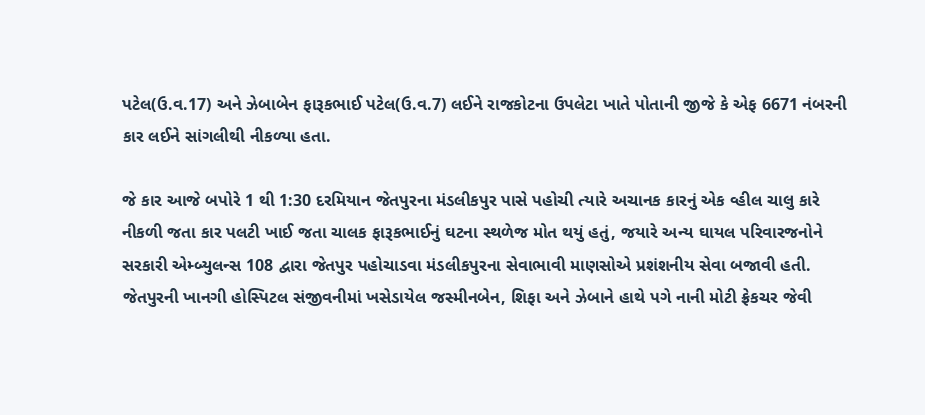પટેલ(ઉ.વ.17) અને ઝેબાબેન ફારૂકભાઈ પટેલ(ઉ.વ.7) લઈને રાજકોટના ઉપલેટા ખાતે પોતાની જીજે કે એફ 6671 નંબરની કાર લઈને સાંગલીથી નીકળ્યા હતા.

જે કાર આજે બપોરે 1 થી 1:30 દરમિયાન જેતપુરના મંડલીકપુર પાસે પહોચી ત્યારે અચાનક કારનું એક વ્હીલ ચાલુ કારે નીકળી જતા કાર પલટી ખાઈ જતા ચાલક ફારૂકભાઈનું ઘટના સ્થળેજ મોત થયું હતું, જયારે અન્ય ઘાયલ પરિવારજનોને સરકારી એમ્બ્યુલન્સ 108 દ્વારા જેતપુર પહોચાડવા મંડલીકપુરના સેવાભાવી માણસોએ પ્રશંશનીય સેવા બજાવી હતી. જેતપુરની ખાનગી હોસ્પિટલ સંજીવનીમાં ખસેડાયેલ જસ્મીનબેન, શિફા અને ઝેબાને હાથે પગે નાની મોટી ફ્રેકચર જેવી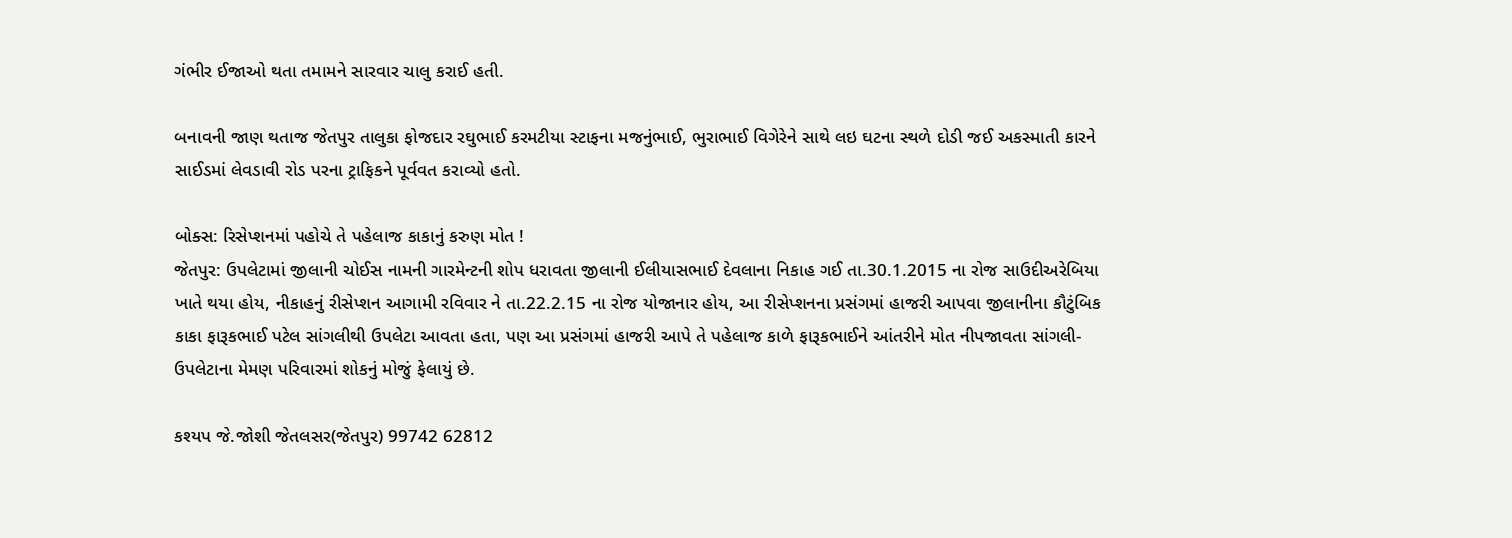ગંભીર ઈજાઓ થતા તમામને સારવાર ચાલુ કરાઈ હતી.

બનાવની જાણ થતાજ જેતપુર તાલુકા ફોજદાર રઘુભાઈ કરમટીયા સ્ટાફના મજનુંભાઈ, ભુરાભાઈ વિગેરેને સાથે લઇ ઘટના સ્થળે દોડી જઈ અકસ્માતી કારને સાઈડમાં લેવડાવી રોડ પરના ટ્રાફિકને પૂર્વવત કરાવ્યો હતો.

બોક્સ: રિસેપ્શનમાં પહોચે તે પહેલાજ કાકાનું કરુણ મોત !
જેતપુર: ઉપલેટામાં જીલાની ચોઈસ નામની ગારમેન્ટની શોપ ધરાવતા જીલાની ઈલીયાસભાઈ દેવલાના નિકાહ ગઈ તા.30.1.2015 ના રોજ સાઉદીઅરેબિયા ખાતે થયા હોય, નીકાહનું રીસેપ્શન આગામી રવિવાર ને તા.22.2.15 ના રોજ યોજાનાર હોય, આ રીસેપ્શનના પ્રસંગમાં હાજરી આપવા જીલાનીના કૌટુંબિક કાકા ફારૂકભાઈ પટેલ સાંગલીથી ઉપલેટા આવતા હતા, પણ આ પ્રસંગમાં હાજરી આપે તે પહેલાજ કાળે ફારૂકભાઈને આંતરીને મોત નીપજાવતા સાંગલી-ઉપલેટાના મેમણ પરિવારમાં શોકનું મોજું ફેલાયું છે.

કશ્યપ જે.જોશી જેતલસર(જેતપુર) 99742 62812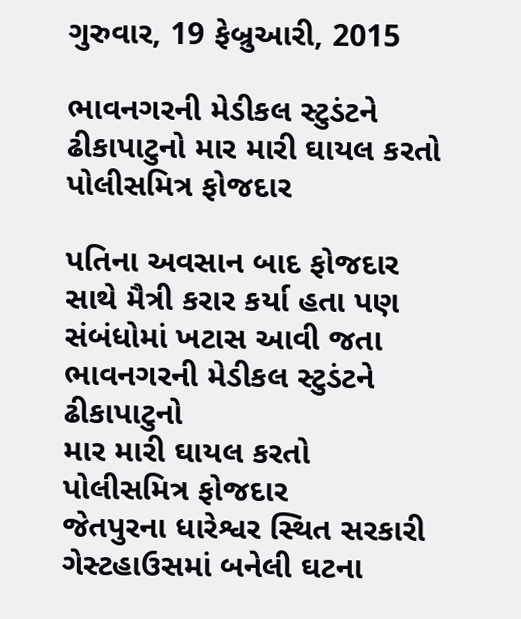ગુરુવાર, 19 ફેબ્રુઆરી, 2015

ભાવનગરની મેડીકલ સ્ટુડંટને ઢીકાપાટુનો માર મારી ઘાયલ કરતો પોલીસમિત્ર ફોજદાર

પતિના અવસાન બાદ ફોજદાર સાથે મૈત્રી કરાર કર્યા હતા પણ સંબંધોમાં ખટાસ આવી જતા
ભાવનગરની મેડીકલ સ્ટુડંટને ઢીકાપાટુનો
માર મારી ઘાયલ કરતો પોલીસમિત્ર ફોજદાર
જેતપુરના ધારેશ્વર સ્થિત સરકારી ગેસ્ટહાઉસમાં બનેલી ઘટના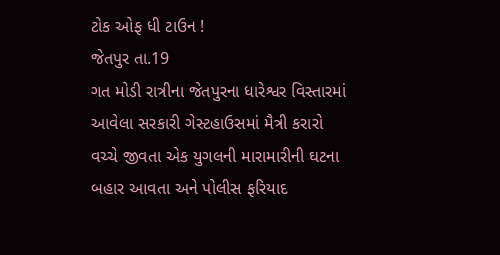ટોક ઓફ ધી ટાઉન !
જેતપુર તા.19
ગત મોડી રાત્રીના જેતપુરના ધારેશ્વર વિસ્તારમાં આવેલા સરકારી ગેસ્ટહાઉસમાં મૈત્રી કરારો વચ્ચે જીવતા એક યુગલની મારામારીની ઘટના બહાર આવતા અને પોલીસ ફરિયાદ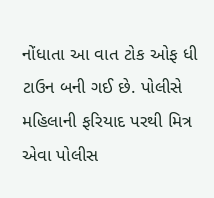નોંધાતા આ વાત ટોક ઓફ ધી ટાઉન બની ગઈ છે. પોલીસે મહિલાની ફરિયાદ પરથી મિત્ર એવા પોલીસ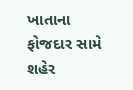ખાતાના ફોજદાર સામે શહેર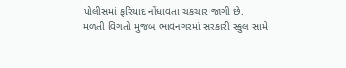પોલીસમાં ફરિયાદ નોંધાવતા ચકચાર જાગી છે.
મળતી વિગતો મુજબ ભાવનગરમાં સરકારી સ્કુલ સામે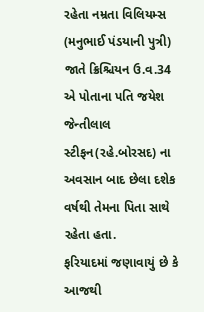રહેતા નમ્રતા વિલિયમ્સ (મનુભાઈ પંડયાની પુત્રી) જાતે ક્રિશ્ચિયન ઉ.વ.34 એ પોતાના પતિ જયેશ જેન્તીલાલ સ્ટીફન(રહે.બોરસદ) ના અવસાન બાદ છેલા દશેક વર્ષથી તેમના પિતા સાથે રહેતા હતા.
ફરિયાદમાં જણાવાયું છે કે આજથી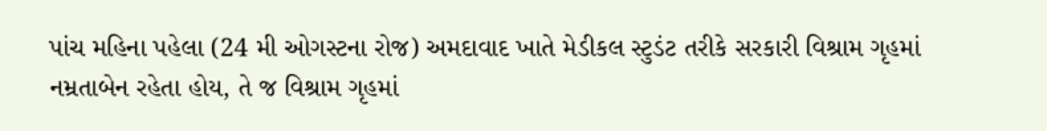પાંચ મહિના પહેલા (24 મી ઓગસ્ટના રોજ) અમદાવાદ ખાતે મેડીકલ સ્ટુડંટ તરીકે સરકારી વિશ્રામ ગૃહમાં નમ્રતાબેન રહેતા હોય, તે જ વિશ્રામ ગૃહમાં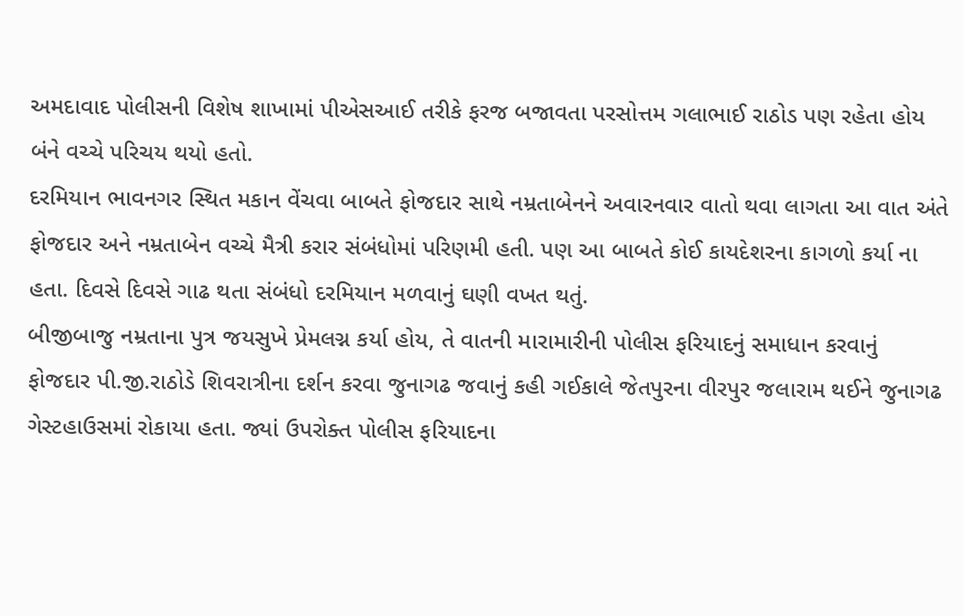અમદાવાદ પોલીસની વિશેષ શાખામાં પીએસઆઈ તરીકે ફરજ બજાવતા પરસોત્તમ ગલાભાઈ રાઠોડ પણ રહેતા હોય બંને વચ્ચે પરિચય થયો હતો.
દરમિયાન ભાવનગર સ્થિત મકાન વેંચવા બાબતે ફોજદાર સાથે નમ્રતાબેનને અવારનવાર વાતો થવા લાગતા આ વાત અંતે ફોજદાર અને નમ્રતાબેન વચ્ચે મૈત્રી કરાર સંબંધોમાં પરિણમી હતી. પણ આ બાબતે કોઈ કાયદેશરના કાગળો કર્યા ના હતા. દિવસે દિવસે ગાઢ થતા સંબંધો દરમિયાન મળવાનું ઘણી વખત થતું.
બીજીબાજુ નમ્રતાના પુત્ર જયસુખે પ્રેમલગ્ન કર્યા હોય, તે વાતની મારામારીની પોલીસ ફરિયાદનું સમાધાન કરવાનું  ફોજદાર પી.જી.રાઠોડે શિવરાત્રીના દર્શન કરવા જુનાગઢ જવાનું કહી ગઈકાલે જેતપુરના વીરપુર જલારામ થઈને જુનાગઢ ગેસ્ટહાઉસમાં રોકાયા હતા. જ્યાં ઉપરોક્ત પોલીસ ફરિયાદના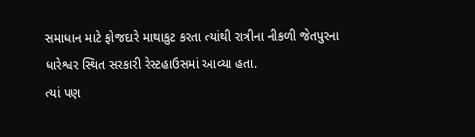સમાધાન માટે ફોજદારે માથાકુટ કરતા ત્યાંથી રાત્રીના નીકળી જેતપુરના ધારેશ્વર સ્થિત સરકારી રેસ્ટહાઉસમાં આવ્યા હતા.
ત્યાં પણ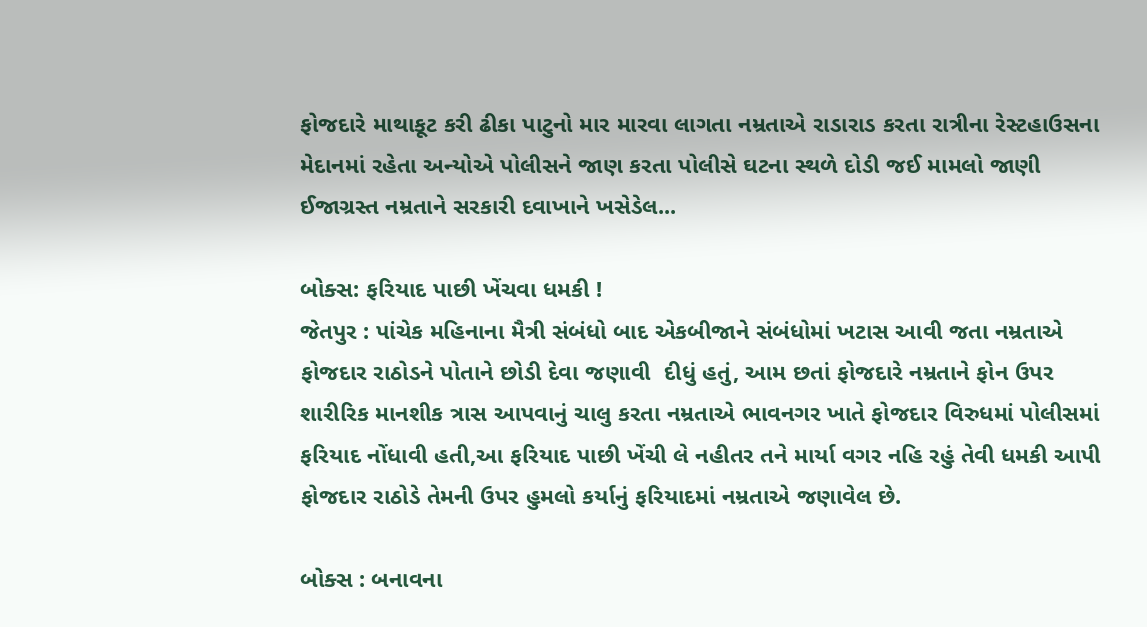ફોજદારે માથાકૂટ કરી ઢીકા પાટુનો માર મારવા લાગતા નમ્રતાએ રાડારાડ કરતા રાત્રીના રેસ્ટહાઉસના મેદાનમાં રહેતા અન્યોએ પોલીસને જાણ કરતા પોલીસે ઘટના સ્થળે દોડી જઈ મામલો જાણી ઈજાગ્રસ્ત નમ્રતાને સરકારી દવાખાને ખસેડેલ...

બોક્સ: ફરિયાદ પાછી ખેંચવા ધમકી !
જેતપુર : પાંચેક મહિનાના મૈત્રી સંબંધો બાદ એકબીજાને સંબંધોમાં ખટાસ આવી જતા નમ્રતાએ ફોજદાર રાઠોડને પોતાને છોડી દેવા જણાવી  દીધું હતું, આમ છતાં ફોજદારે નમ્રતાને ફોન ઉપર શારીરિક માનશીક ત્રાસ આપવાનું ચાલુ કરતા નમ્રતાએ ભાવનગર ખાતે ફોજદાર વિરુધમાં પોલીસમાં ફરિયાદ નોંધાવી હતી,આ ફરિયાદ પાછી ખેંચી લે નહીતર તને માર્યા વગર નહિ રહું તેવી ધમકી આપી ફોજદાર રાઠોડે તેમની ઉપર હુમલો કર્યાનું ફરિયાદમાં નમ્રતાએ જણાવેલ છે.

બોક્સ : બનાવના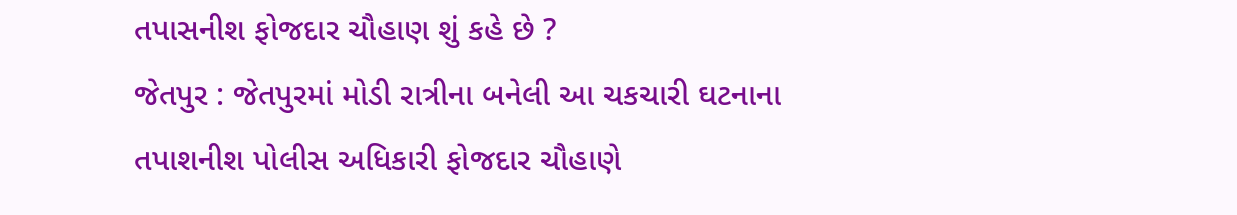તપાસનીશ ફોજદાર ચૌહાણ શું કહે છે ?
જેતપુર : જેતપુરમાં મોડી રાત્રીના બનેલી આ ચકચારી ઘટનાના તપાશનીશ પોલીસ અધિકારી ફોજદાર ચૌહાણે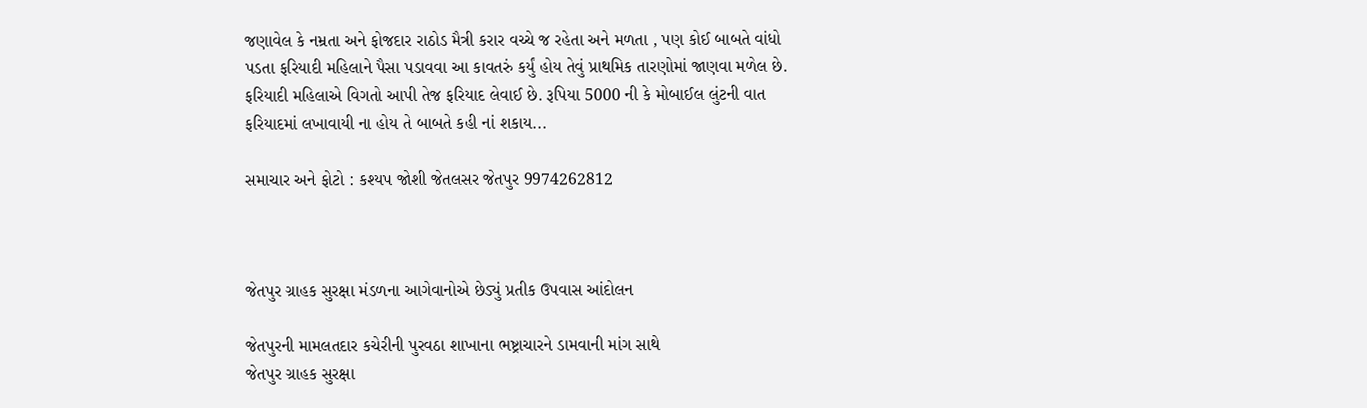જણાવેલ કે નમ્રતા અને ફોજદાર રાઠોડ મૈત્રી કરાર વચ્ચે જ રહેતા અને મળતા , પણ કોઈ બાબતે વાંધો પડતા ફરિયાદી મહિલાને પૈસા પડાવવા આ કાવતરું કર્યું હોય તેવું પ્રાથમિક તારણોમાં જાણવા મળેલ છે. ફરિયાદી મહિલાએ વિગતો આપી તેજ ફરિયાદ લેવાઈ છે. રૂપિયા 5000 ની કે મોબાઈલ લુંટની વાત ફરિયાદમાં લખાવાયી ના હોય તે બાબતે કહી નાં શકાય...

સમાચાર અને ફોટો : કશ્યપ જોશી જેતલસર જેતપુર 9974262812



જેતપુર ગ્રાહક સુરક્ષા મંડળના આગેવાનોએ છેડ્યું પ્રતીક ઉપવાસ આંદોલન

જેતપુરની મામલતદાર કચેરીની પુરવઠા શાખાના ભષ્ટ્રાચારને ડામવાની માંગ સાથે
જેતપુર ગ્રાહક સુરક્ષા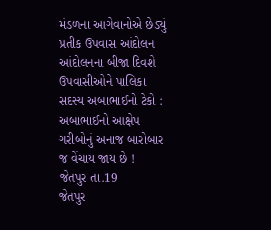મંડળના આગેવાનોએ છેડ્યું પ્રતીક ઉપવાસ આંદોલન
આંદોલનના બીજા દિવશે ઉપવાસીઓને પાલિકા સદસ્ય અબાભાઈનો ટેકો : અબાભાઈનો આક્ષેપ ગરીબોનું અનાજ બારોબાર જ વેંચાય જાય છે !
જેતપુર તા.19
જેતપુર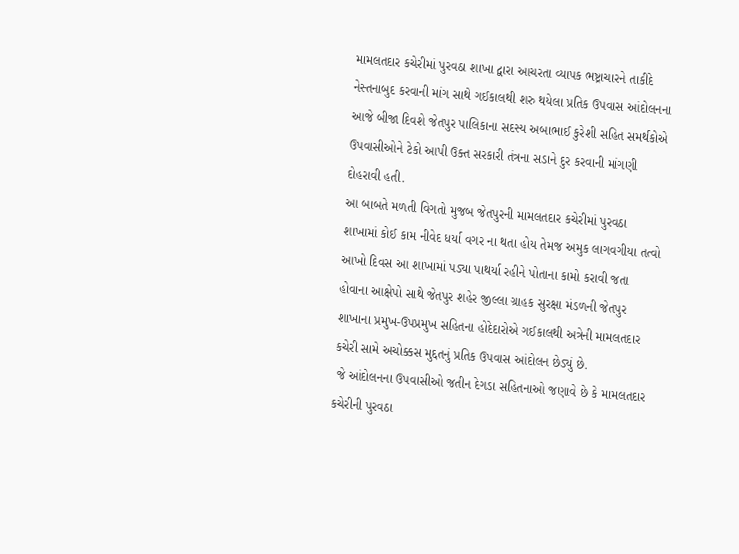મામલતદાર કચેરીમાં પુરવઠા શાખા દ્વારા આચરતા વ્યાપક ભષ્ટ્રાચારને તાકીદે નેસ્તનાબુદ કરવાની માંગ સાથે ગઈકાલથી શરુ થયેલા પ્રતિક ઉપવાસ આંદોલનના આજે બીજા દિવશે જેતપુર પાલિકાના સદસ્ય અબાભાઈ કુરેશી સહિત સમર્થકોએ ઉપવાસીઓને ટેકો આપી ઉક્ત સરકારી તંત્રના સડાને દુર કરવાની માંગણી દોહરાવી હતી.
આ બાબતે મળતી વિગતો મુજબ જેતપુરની મામલતદાર કચેરીમાં પુરવઠા શાખામાં કોઈ કામ નીવેદ ધર્યા વગર ના થતા હોય તેમજ અમુક લાગવગીયા તત્વો આખો દિવસ આ શાખામાં પડ્યા પાથર્યા રહીને પોતાના કામો કરાવી જતા હોવાના આક્ષેપો સાથે જેતપુર શહેર જીલ્લા ગ્રાહક સુરક્ષા મંડળની જેતપુર શાખાના પ્રમુખ-ઉપપ્રમુખ સહિતના હોદેદારોએ ગઈકાલથી અત્રેની મામલતદાર કચેરી સામે અચોક્કસ મુદ્દતનું પ્રતિક ઉપવાસ આંદોલન છેડ્યું છે.
 જે આંદોલનના ઉપવાસીઓ જતીન દેગડા સહિતનાઓ જણાવે છે કે મામલતદાર કચેરીની પુરવઠા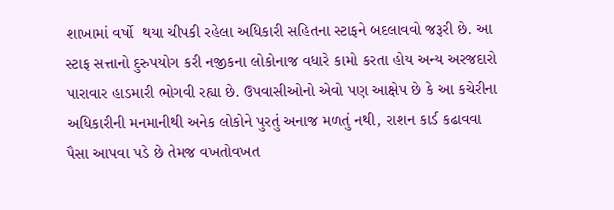શાખામાં વર્ષો  થયા ચીપકી રહેલા અધિકારી સહિતના સ્ટાફને બદલાવવો જરૂરી છે. આ સ્ટાફ સત્તાનો દુરુપયોગ કરી નજીકના લોકોનાજ વધારે કામો કરતા હોય અન્ય અરજદારો પારાવાર હાડમારી ભોગવી રહ્યા છે. ઉપવાસીઓનો એવો પણ આક્ષેપ છે કે આ કચેરીના અધિકારીની મનમાનીથી અનેક લોકોને પુરતું અનાજ મળતું નથી, રાશન કાર્ડ કઢાવવા પૈસા આપવા પડે છે તેમજ વખતોવખત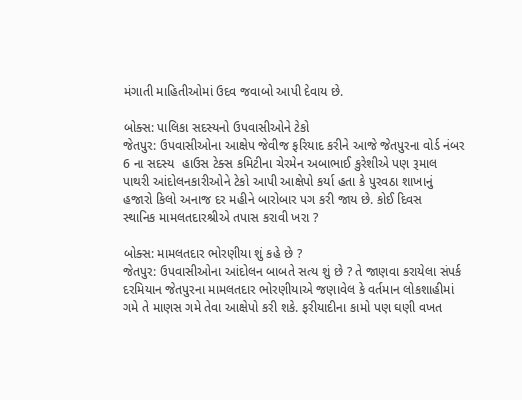મંગાતી માહિતીઓમાં ઉદવ જવાબો આપી દેવાય છે.

બોક્સ: પાલિકા સદસ્યનો ઉપવાસીઓને ટેકો
જેતપુર: ઉપવાસીઓના આક્ષેપ જેવીજ ફરિયાદ કરીને આજે જેતપુરના વોર્ડ નંબર 6 ના સદસ્ય  હાઉસ ટેક્સ કમિટીના ચેરમેન અબાભાઈ કુરેશીએ પણ રૂમાલ પાથરી આંદોલનકારીઓને ટેકો આપી આક્ષેપો કર્યા હતા કે પુરવઠા શાખાનું હજારો કિલો અનાજ દર મહીને બારોબાર પગ કરી જાય છે. કોઈ દિવસ   સ્થાનિક મામલતદારશ્રીએ તપાસ કરાવી ખરા ?

બોક્સ: મામલતદાર ભોરણીયા શું કહે છે ?
જેતપુર: ઉપવાસીઓના આંદોલન બાબતે સત્ય શું છે ? તે જાણવા કરાયેલા સંપર્ક દરમિયાન જેતપુરના મામલતદાર ભોરણીયાએ જણાવેલ કે વર્તમાન લોકશાહીમાં ગમે તે માણસ ગમે તેવા આક્ષેપો કરી શકે. ફરીયાદીના કામો પણ ઘણી વખત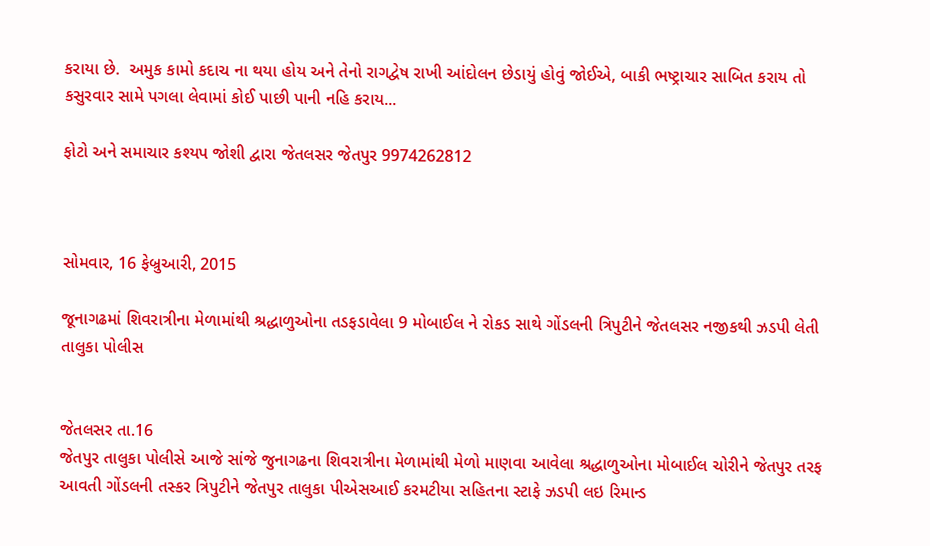કરાયા છે.  અમુક કામો કદાચ ના થયા હોય અને તેનો રાગદ્વેષ રાખી આંદોલન છેડાયું હોવું જોઈએ, બાકી ભષ્ટ્રાચાર સાબિત કરાય તો કસુરવાર સામે પગલા લેવામાં કોઈ પાછી પાની નહિ કરાય...

ફોટો અને સમાચાર કશ્યપ જોશી દ્વારા જેતલસર જેતપુર 9974262812



સોમવાર, 16 ફેબ્રુઆરી, 2015

જૂનાગઢમાં શિવરાત્રીના મેળામાંથી શ્રદ્ધાળુઓના તડફડાવેલા 9 મોબાઈલ ને રોકડ સાથે ગોંડલની ત્રિપુટીને જેતલસર નજીકથી ઝડપી લેતી તાલુકા પોલીસ


જેતલસર તા.16
જેતપુર તાલુકા પોલીસે આજે સાંજે જુનાગઢના શિવરાત્રીના મેળામાંથી મેળો માણવા આવેલા શ્રદ્ધાળુઓના મોબાઈલ ચોરીને જેતપુર તરફ આવતી ગોંડલની તસ્કર ત્રિપુટીને જેતપુર તાલુકા પીએસઆઈ કરમટીયા સહિતના સ્ટાફે ઝડપી લઇ રિમાન્ડ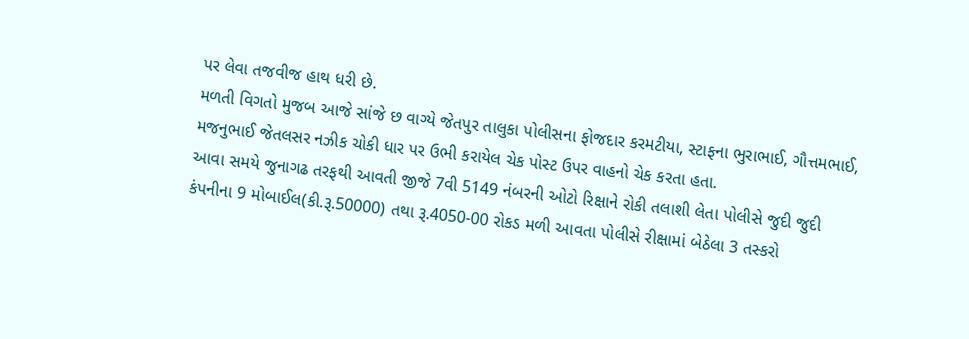પર લેવા તજવીજ હાથ ધરી છે.
મળતી વિગતો મુજબ આજે સાંજે છ વાગ્યે જેતપુર તાલુકા પોલીસના ફોજદાર કરમટીયા, સ્ટાફના ભુરાભાઈ, ગૌત્તમભાઈ, મજનુભાઈ જેતલસર નઝીક ચોકી ધાર પર ઉભી કરાયેલ ચેક પોસ્ટ ઉપર વાહનો ચેક કરતા હતા.
આવા સમયે જુનાગઢ તરફથી આવતી જીજે 7વી 5149 નંબરની ઓટો રિક્ષાને રોકી તલાશી લેતા પોલીસે જુદી જુદી કંપનીના 9 મોબાઈલ(કી.રૂ.50000) તથા રૂ.4050-00 રોકડ મળી આવતા પોલીસે રીક્ષામાં બેઠેલા 3 તસ્કરો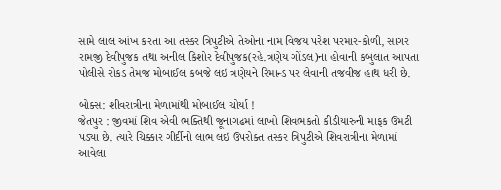સામે લાલ આંખ કરતા આ તસ્કર ત્રિપુટીએ તેઓના નામ વિજય પરેશ પરમાર-કોળી, સાગર રામજી દેવીપુજક તથા અનીલ કિશોર દેવીપુજક(રહે.ત્રણેય ગોંડલ)ના હોવાની કબુલાત આપતા પોલીસે રોકડ તેમજ મોબાઈલ કબજે લઇ ત્રણેયને રિમાન્ડ પર લેવાની તજવીજ હાથ ધરી છે.

બોક્સ: શીવરાત્રીના મેળામાંથી મોબાઈલ ચોર્યા !
જેતપુર : જીવમાં શિવ એવી ભક્તિથી જૂનાગઢમાં લાખો શિવભકતો કીડીયારુની માફક ઉમટી પડ્યા છે. ત્યારે ચિક્કાર ગીર્દીનો લાભ લઇ ઉપરોક્ત તસ્કર ત્રિપુટીએ શિવરાત્રીના મેળામાં આવેલા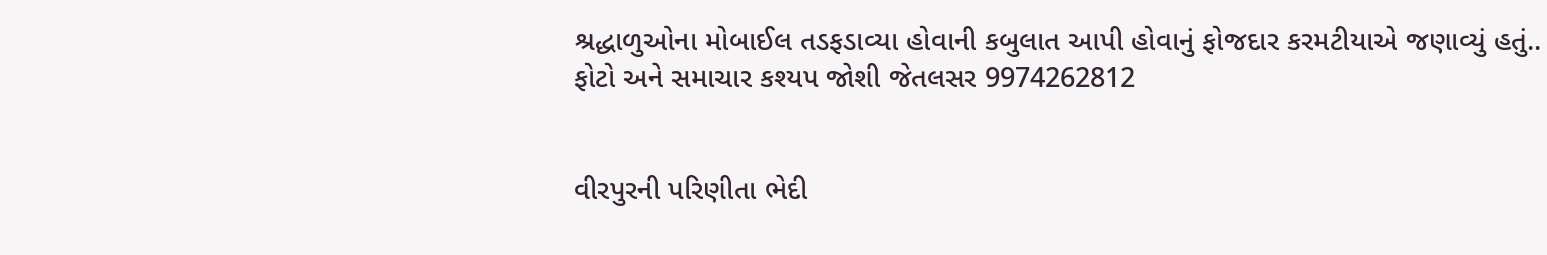શ્રદ્ધાળુઓના મોબાઈલ તડફડાવ્યા હોવાની કબુલાત આપી હોવાનું ફોજદાર કરમટીયાએ જણાવ્યું હતું..
ફોટો અને સમાચાર કશ્યપ જોશી જેતલસર 9974262812


વીરપુરની પરિણીતા ભેદી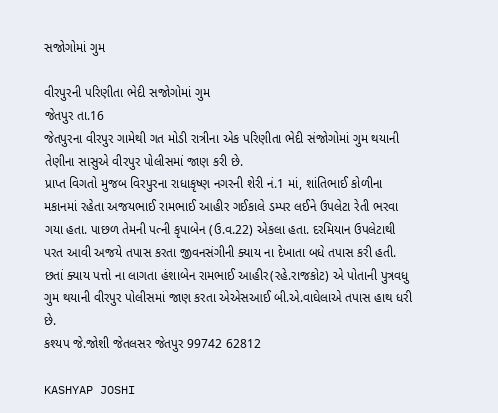સજોગોમાં ગુમ

વીરપુરની પરિણીતા ભેદી સજોગોમાં ગુમ
જેતપુર તા.16
જેતપુરના વીરપુર ગામેથી ગત મોડી રાત્રીના એક પરિણીતા ભેદી સંજોગોમાં ગુમ થયાની તેણીના સાસુએ વીરપુર પોલીસમાં જાણ કરી છે.
પ્રાપ્ત વિગતો મુજબ વિરપુરના રાધાકૃષ્ણ નગરની શેરી નં.1 માં, શાંતિભાઈ કોળીના મકાનમાં રહેતા અજયભાઈ રામભાઈ આહીર ગઈકાલે ડમ્પર લઈને ઉપલેટા રેતી ભરવા ગયા હતા. પાછળ તેમની પત્ની કૃપાબેન (ઉ.વ.22) એકલા હતા. દરમિયાન ઉપલેટાથી પરત આવી અજયે તપાસ કરતા જીવનસંગીની ક્યાય ના દેખાતા બધે તપાસ કરી હતી. છતાં ક્યાય પત્તો ના લાગતા હંશાબેન રામભાઈ આહીર(રહે.રાજકોટ) એ પોતાની પુત્રવધુ ગુમ થયાની વીરપુર પોલીસમાં જાણ કરતા એએસઆઈ બી.એ.વાઘેલાએ તપાસ હાથ ધરી છે.
કશ્યપ જે.જોશી જેતલસર જેતપુર 99742 62812

KASHYAP JOSHI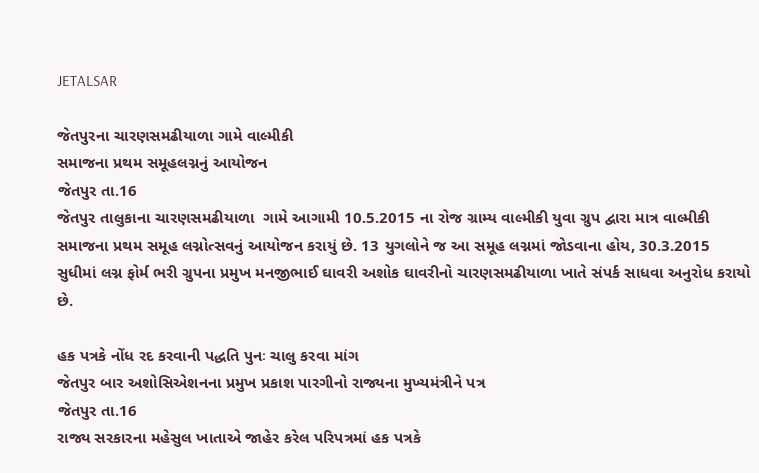JETALSAR

જેતપુરના ચારણસમઢીયાળા ગામે વાલ્મીકી
સમાજના પ્રથમ સમૂહલગ્નનું આયોજન
જેતપુર તા.16
જેતપુર તાલુકાના ચારણસમઢીયાળા  ગામે આગામી 10.5.2015 ના રોજ ગ્રામ્ય વાલ્મીકી યુવા ગ્રુપ દ્વારા માત્ર વાલ્મીકી સમાજના પ્રથમ સમૂહ લગ્નોત્સવનું આયોજન કરાયું છે. 13 યુગલોને જ આ સમૂહ લગ્નમાં જોડવાના હોય, 30.3.2015 સુધીમાં લગ્ન ફોર્મ ભરી ગ્રુપના પ્રમુખ મનજીભાઈ ઘાવરી અશોક ઘાવરીનો ચારણસમઢીયાળા ખાતે સંપર્ક સાધવા અનુરોધ કરાયો છે.

હક પત્રકે નોંધ રદ કરવાની પદ્ધતિ પુનઃ ચાલુ કરવા માંગ
જેતપુર બાર અશોસિએશનના પ્રમુખ પ્રકાશ પારગીનો રાજ્યના મુખ્યમંત્રીને પત્ર
જેતપુર તા.16
રાજ્ય સરકારના મહેસુલ ખાતાએ જાહેર કરેલ પરિપત્રમાં હક પત્રકે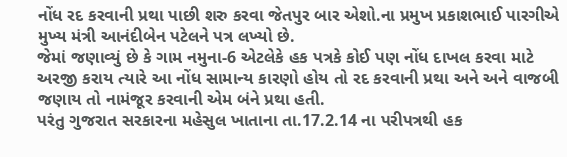નોંધ રદ કરવાની પ્રથા પાછી શરુ કરવા જેતપુર બાર એશો.ના પ્રમુખ પ્રકાશભાઈ પારગીએ મુખ્ય મંત્રી આનંદીબેન પટેલને પત્ર લખ્યો છે.
જેમાં જણાવ્યું છે કે ગામ નમુના-6 એટલેકે હક પત્રકે કોઈ પણ નોંધ દાખલ કરવા માટે અરજી કરાય ત્યારે આ નોંધ સામાન્ય કારણો હોય તો રદ કરવાની પ્રથા અને અને વાજબી જણાય તો નામંજૂર કરવાની એમ બંને પ્રથા હતી.
પરંતુ ગુજરાત સરકારના મહેસુલ ખાતાના તા.17.2.14 ના પરીપત્રથી હક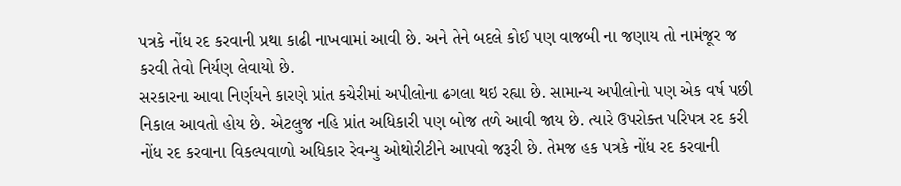પત્રકે નોંધ રદ કરવાની પ્રથા કાઢી નાખવામાં આવી છે. અને તેને બદલે કોઈ પણ વાજબી ના જણાય તો નામંજૂર જ કરવી તેવો નિર્યણ લેવાયો છે.
સરકારના આવા નિર્ણયને કારણે પ્રાંત કચેરીમાં અપીલોના ઢગલા થઇ રહ્યા છે. સામાન્ય અપીલોનો પણ એક વર્ષ પછી નિકાલ આવતો હોય છે. એટલુજ નહિ પ્રાંત અધિકારી પણ બોજ તળે આવી જાય છે. ત્યારે ઉપરોક્ત પરિપત્ર રદ કરી નોંધ રદ કરવાના વિકલ્પવાળો અધિકાર રેવન્યુ ઓથોરીટીને આપવો જરૂરી છે. તેમજ હક પત્રકે નોંધ રદ કરવાની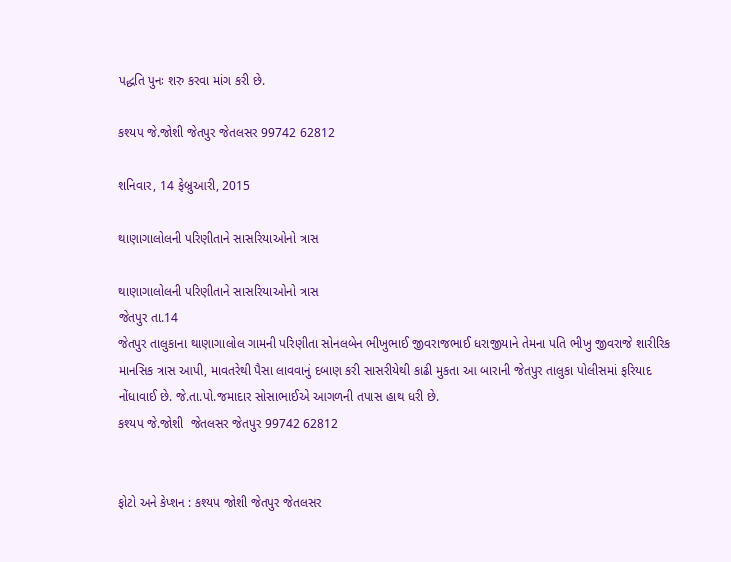પદ્ધતિ પુનઃ શરુ કરવા માંગ કરી છે.

કશ્યપ જે.જોશી જેતપુર જેતલસર 99742 62812

શનિવાર, 14 ફેબ્રુઆરી, 2015

થાણાગાલોલની પરિણીતાને સાસરિયાઓનો ત્રાસ

થાણાગાલોલની પરિણીતાને સાસરિયાઓનો ત્રાસ
જેતપુર તા.14
જેતપુર તાલુકાના થાણાગાલોલ ગામની પરિણીતા સોનલબેન ભીખુભાઈ જીવરાજભાઈ ધરાજીયાને તેમના પતિ ભીખુ જીવરાજે શારીરિક માનસિક ત્રાસ આપી, માવતરેથી પૈસા લાવવાનું દબાણ કરી સાસરીયેથી કાઢી મુકતા આ બારાની જેતપુર તાલુકા પોલીસમાં ફરિયાદ નોંધાવાઈ છે. જે.તા.પો.જમાદાર સોસાભાઈએ આગળની તપાસ હાથ ધરી છે.
કશ્યપ જે.જોશી  જેતલસર જેતપુર 99742 62812


ફોટો અને કેપ્શન : કશ્યપ જોશી જેતપુર જેતલસર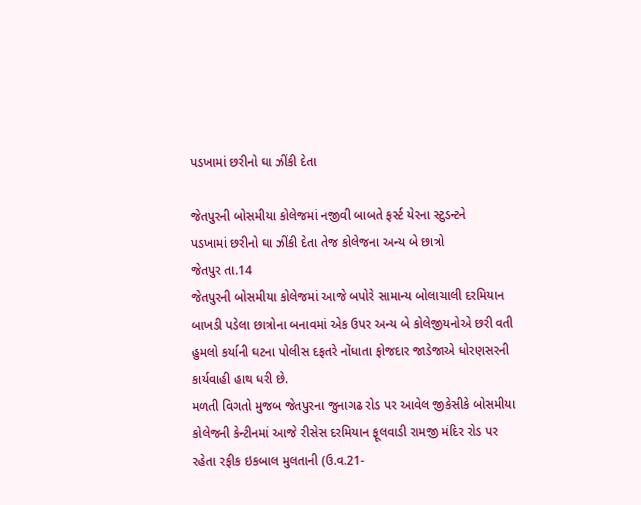પડખામાં છરીનો ઘા ઝીંકી દેતા

જેતપુરની બોસમીયા કોલેજમાં નજીવી બાબતે ફર્સ્ટ યેરના સ્ટુડન્ટને
પડખામાં છરીનો ઘા ઝીંકી દેતા તેજ કોલેજના અન્ય બે છાત્રો
જેતપુર તા.14
જેતપુરની બોસમીયા કોલેજમાં આજે બપોરે સામાન્ય બોલાચાલી દરમિયાન બાખડી પડેલા છાત્રોના બનાવમાં એક ઉપર અન્ય બે કોલેજીયનોએ છરી વતી હુમલો કર્યાની ઘટના પોલીસ દફતરે નોંધાતા ફોજદાર જાડેજાએ ધોરણસરની કાર્યવાહી હાથ ધરી છે.
મળતી વિગતો મુજબ જેતપુરના જુનાગઢ રોડ પર આવેલ જીકેસીકે બોસમીયા કોલેજની કેન્ટીનમાં આજે રીસેસ દરમિયાન ફૂલવાડી રામજી મંદિર રોડ પર રહેતા રફીક ઇકબાલ મુલતાની (ઉ.વ.21-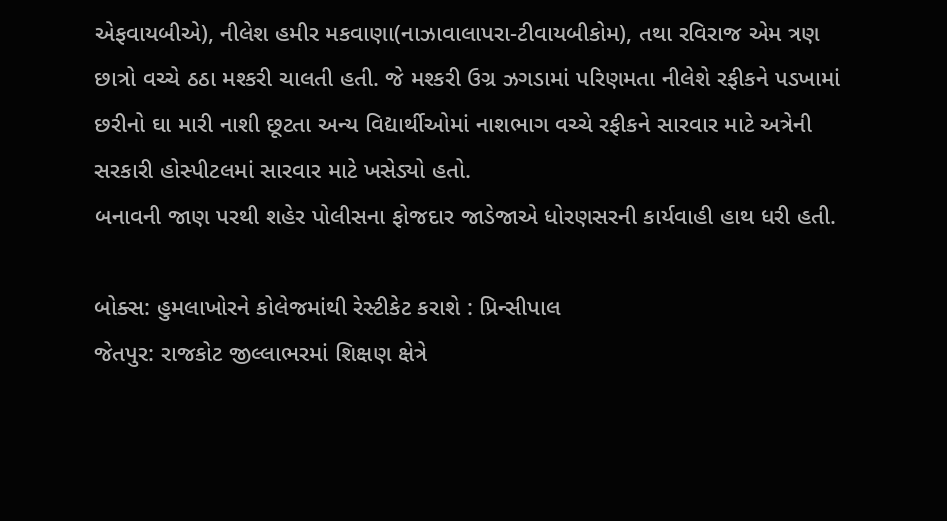એફવાયબીએ), નીલેશ હમીર મકવાણા(નાઝાવાલાપરા-ટીવાયબીકોમ), તથા રવિરાજ એમ ત્રણ છાત્રો વચ્ચે ઠઠા મશ્કરી ચાલતી હતી. જે મશ્કરી ઉગ્ર ઝગડામાં પરિણમતા નીલેશે રફીકને પડખામાં છરીનો ઘા મારી નાશી છૂટતા અન્ય વિદ્યાર્થીઓમાં નાશભાગ વચ્ચે રફીકને સારવાર માટે અત્રેની સરકારી હોસ્પીટલમાં સારવાર માટે ખસેડ્યો હતો.
બનાવની જાણ પરથી શહેર પોલીસના ફોજદાર જાડેજાએ ધોરણસરની કાર્યવાહી હાથ ધરી હતી.

બોક્સ: હુમલાખોરને કોલેજમાંથી રેસ્ટીકેટ કરાશે : પ્રિન્સીપાલ
જેતપુર: રાજકોટ જીલ્લાભરમાં શિક્ષણ ક્ષેત્રે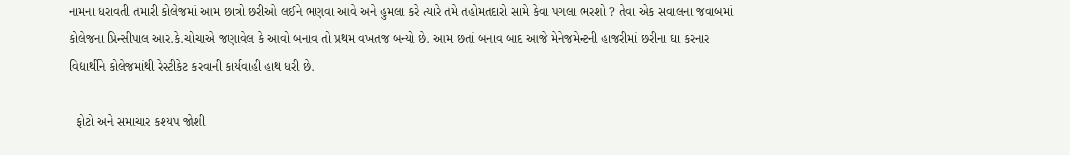નામના ધરાવતી તમારી કોલેજમાં આમ છાત્રો છરીઓ લઈને ભણવા આવે અને હુમલા કરે ત્યારે તમે તહોમતદારો સામે કેવા પગલા ભરશો ? તેવા એક સવાલના જવાબમાં કોલેજના પ્રિન્સીપાલ આર.કે.ચોચાએ જણાવેલ કે આવો બનાવ તો પ્રથમ વખતજ બન્યો છે. આમ છતાં બનાવ બાદ આજે મેનેજમેન્ટની હાજરીમાં છરીના ઘા કરનાર વિદ્યાર્થીને કોલેજમાંથી રેસ્ટીકેટ કરવાની કાર્યવાહી હાથ ધરી છે.

  ફોટો અને સમાચાર કશ્યપ જોશી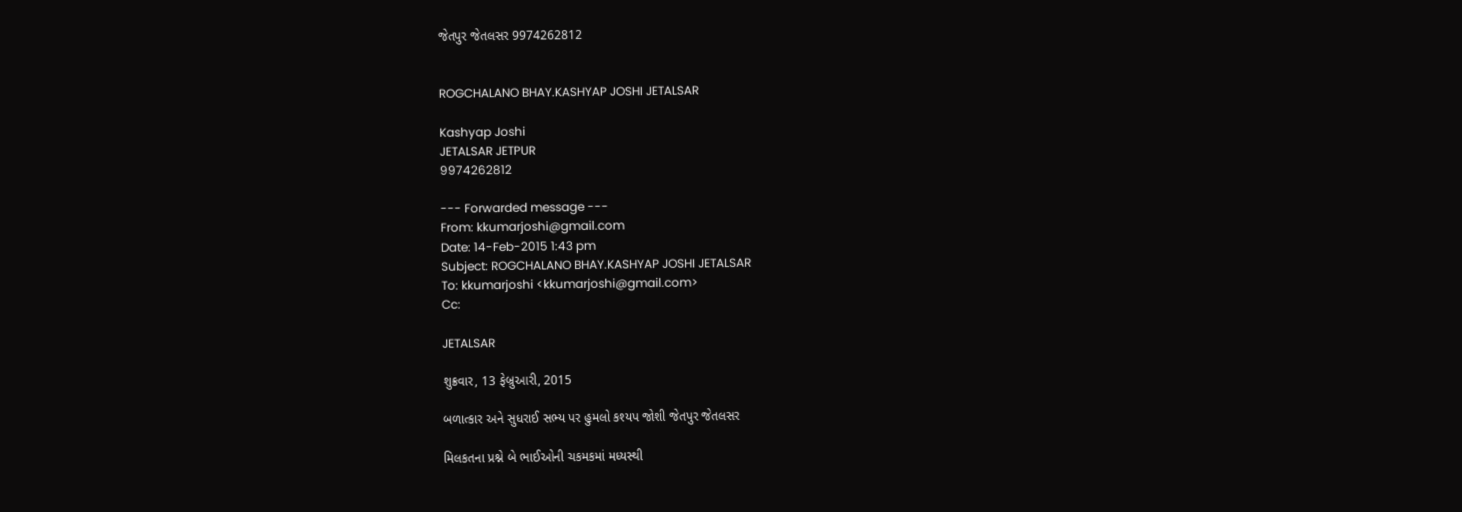જેતપુર જેતલસર 9974262812


ROGCHALANO BHAY.KASHYAP JOSHI JETALSAR

Kashyap Joshi
JETALSAR JETPUR
9974262812

--- Forwarded message ---
From: kkumarjoshi@gmail.com
Date: 14-Feb-2015 1:43 pm
Subject: ROGCHALANO BHAY.KASHYAP JOSHI JETALSAR
To: kkumarjoshi <kkumarjoshi@gmail.com>
Cc:

JETALSAR

શુક્રવાર, 13 ફેબ્રુઆરી, 2015

બળાત્કાર અને સુધરાઈ સભ્ય પર હુમલો કશ્યપ જોશી જેતપુર જેતલસર

મિલકતના પ્રશ્ને બે ભાઈઓની ચકમકમાં મધ્યસ્થી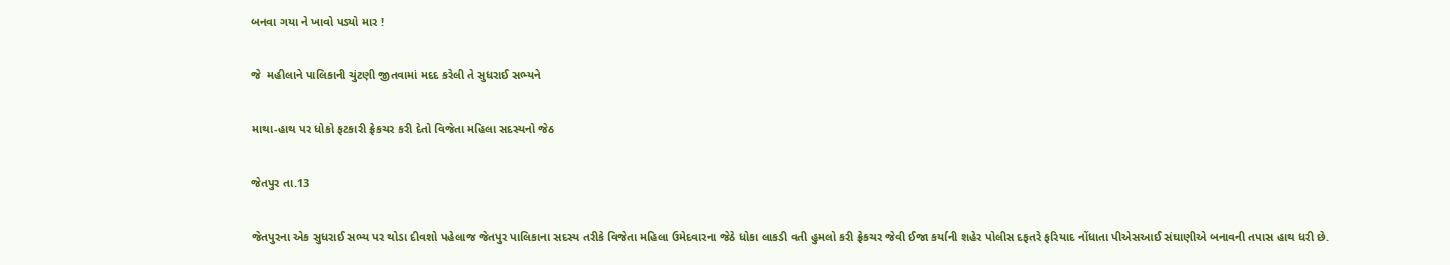બનવા ગયા ને ખાવો પડ્યો માર !

જે  મહીલાને પાલિકાની ચુંટણી જીતવામાં મદદ કરેલી તે સુધરાઈ સભ્યને

માથા-હાથ પર ધોકો ફટકારી ફ્રેકચર કરી દેતો વિજેતા મહિલા સદસ્યનો જેઠ

જેતપુર તા.13

જેતપુરના એક સુધરાઈ સભ્ય પર થોડા દીવશો પહેલાજ જેતપુર પાલિકાના સદસ્ય તરીકે વિજેતા મહિલા ઉમેદવારના જેઠે ધોકા લાકડી વતી હુમલો કરી ફ્રેકચર જેવી ઈજા કર્યાની શહેર પોલીસ દફતરે ફરિયાદ નોંધાતા પીએસઆઈ સંઘાણીએ બનાવની તપાસ હાથ ધરી છે.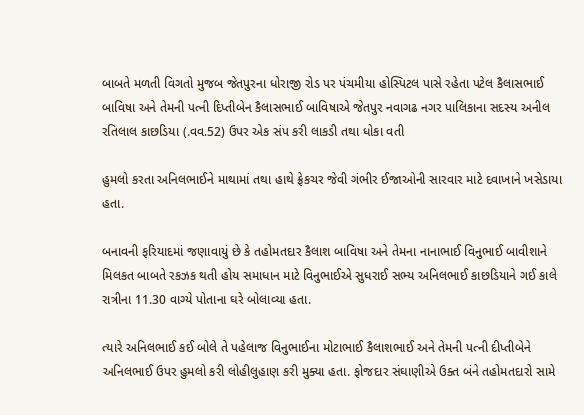બાબતે મળતી વિગતો મુજબ જેતપુરના ધોરાજી રોડ પર પંચમીયા હોસ્પિટલ પાસે રહેતા પટેલ કૈલાસભાઈ બાવિષા અને તેમની પત્ની દિપ્તીબેન કૈલાસભાઈ બાવિષાએ જેતપુર નવાગઢ નગર પાલિકાના સદસ્ય અનીલ રતિલાલ કાછડિયા (.વવ.52) ઉપર એક સંપ કરી લાકડી તથા ધોકા વતી

હુમલો કરતા અનિલભાઈને માથામાં તથા હાથે ફ્રેકચર જેવી ગંભીર ઈજાઓની સારવાર માટે દવાખાને ખસેડાયા હતા.

બનાવની ફરિયાદમાં જણાવાયું છે કે તહોમતદાર કૈલાશ બાવિષા અને તેમના નાનાભાઈ વિનુભાઈ બાવીશાને મિલકત બાબતે રકઝક થતી હોય સમાધાન માટે વિનુભાઈએ સુધરાઈ સભ્ય અનિલભાઈ કાછડિયાને ગઈ કાલે રાત્રીના 11.30 વાગ્યે પોતાના ઘરે બોલાવ્યા હતા.

ત્યારે અનિલભાઈ કઈ બોલે તે પહેલાજ વિનુભાઈના મોટાભાઈ કૈલાશભાઈ અને તેમની પત્ની દીપ્તીબેને અનિલભાઈ ઉપર હુમલો કરી લોહીલુહાણ કરી મુક્યા હતા. ફોજદાર સંઘાણીએ ઉક્ત બંને તહોમતદારો સામે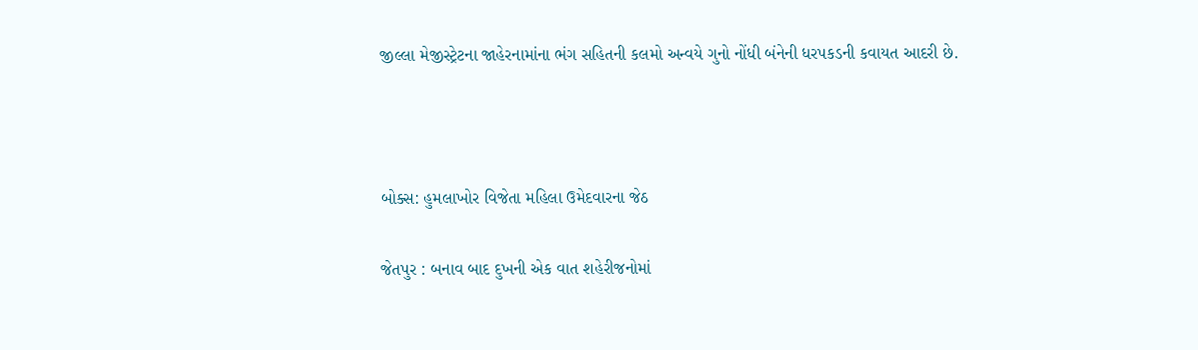જીલ્લા મેજીસ્ટ્રેટના જાહેરનામાંના ભંગ સહિતની કલમો અન્વયે ગુનો નોંધી બંનેની ધરપકડની કવાયત આદરી છે.



બોક્સ: હુમલાખોર વિજેતા મહિલા ઉમેદવારના જેઠ

જેતપુર : બનાવ બાદ દુખની એક વાત શહેરીજનોમાં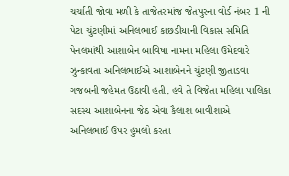ચર્ચાતી જોવા મળી કે તાજેતરમાંજ જેતપુરના વોર્ડ નંબર 1 ની પેટા ચુંટણીમાં અનિલભાઈ કાછડીયાની વિકાસ સમિતિ પેનલમાંથી આશાબેન બાવિષા નામના મહિલા ઉમેદવારે ઝુન્કાવતા અનિલભાઈએ આશાબેનને ચુંટણી જીતાડવા ગજબની જહેમત ઉઠાવી હતી. હવે તે વિજેતા મહિલા પાલિકા સદસ્ય આશાબેનના જેઠ એવા કૈલાશ બાવીશાએ અનિલભાઈ ઉપર હુમલો કરતા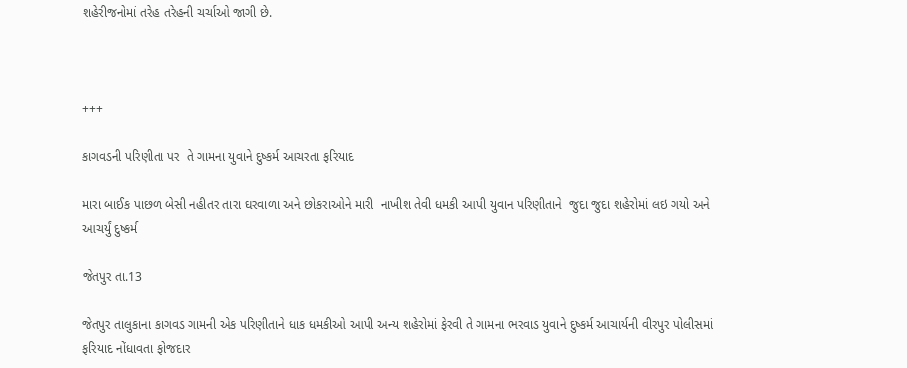શહેરીજનોમાં તરેહ તરેહની ચર્ચાઓ જાગી છે.



+++

કાગવડની પરિણીતા પર  તે ગામના યુવાને દુષ્કર્મ આચરતા ફરિયાદ

મારા બાઈક પાછળ બેસી નહીતર તારા ઘરવાળા અને છોકરાઓને મારી  નાખીશ તેવી ધમકી આપી યુવાન પરિણીતાને  જુદા જુદા શહેરોમાં લઇ ગયો અને આચર્યું દુષ્કર્મ

જેતપુર તા.13

જેતપુર તાલુકાના કાગવડ ગામની એક પરિણીતાને ધાક ધમકીઓ આપી અન્ય શહેરોમાં ફેરવી તે ગામના ભરવાડ યુવાને દુષ્કર્મ આચાર્યની વીરપુર પોલીસમાં ફરિયાદ નોંધાવતા ફોજદાર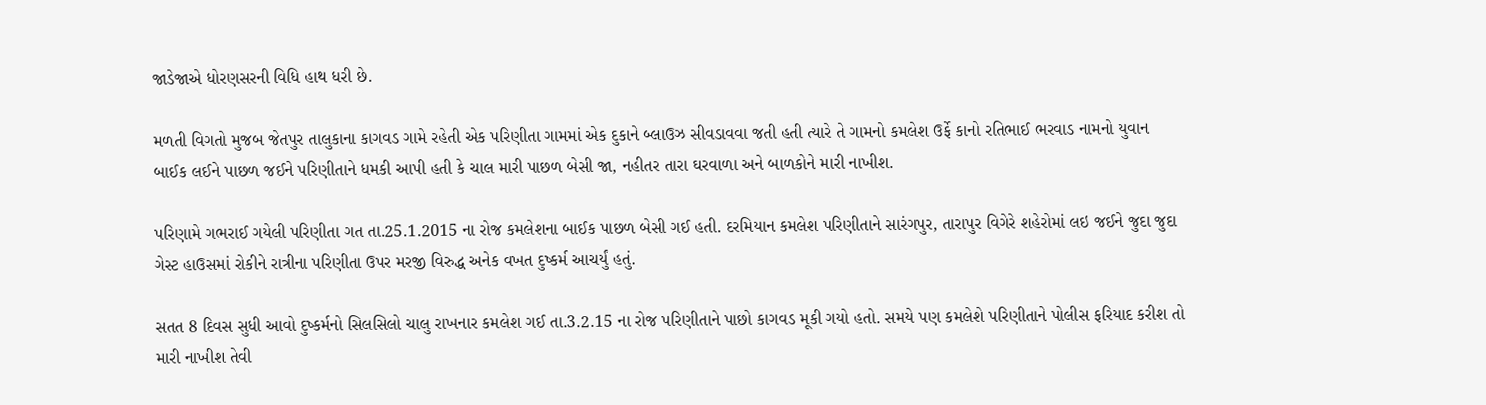જાડેજાએ ધોરણસરની વિધિ હાથ ધરી છે.

મળતી વિગતો મુજબ જેતપુર તાલુકાના કાગવડ ગામે રહેતી એક પરિણીતા ગામમાં એક દુકાને બ્લાઉઝ સીવડાવવા જતી હતી ત્યારે તે ગામનો કમલેશ ઉર્ફે કાનો રતિભાઈ ભરવાડ નામનો યુવાન બાઈક લઈને પાછળ જઈને પરિણીતાને ધમકી આપી હતી કે ચાલ મારી પાછળ બેસી જા, નહીતર તારા ઘરવાળા અને બાળકોને મારી નાખીશ.

પરિણામે ગભરાઈ ગયેલી પરિણીતા ગત તા.25.1.2015 ના રોજ કમલેશના બાઈક પાછળ બેસી ગઈ હતી. દરમિયાન કમલેશ પરિણીતાને સારંગપુર, તારાપુર વિગેરે શહેરોમાં લઇ જઈને જુદા જુદા ગેસ્ટ હાઉસમાં રોકીને રાત્રીના પરિણીતા ઉપર મરજી વિરુદ્ધ અનેક વખત દુષ્કર્મ આચર્યું હતું.

સતત 8 દિવસ સુધી આવો દુષ્કર્મનો સિલસિલો ચાલુ રાખનાર કમલેશ ગઈ તા.3.2.15 ના રોજ પરિણીતાને પાછો કાગવડ મૂકી ગયો હતો. સમયે પણ કમલેશે પરિણીતાને પોલીસ ફરિયાદ કરીશ તો મારી નાખીશ તેવી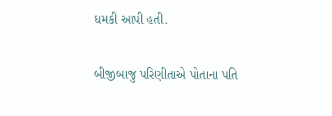ધમકી આપી હતી.

બીજીબાજુ પરિણીતાએ પોતાના પતિ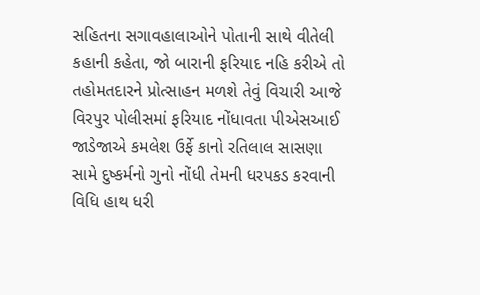સહિતના સગાવહાલાઓને પોતાની સાથે વીતેલી કહાની કહેતા, જો બારાની ફરિયાદ નહિ કરીએ તો તહોમતદારને પ્રોત્સાહન મળશે તેવું વિચારી આજે વિરપુર પોલીસમાં ફરિયાદ નોંધાવતા પીએસઆઈ જાડેજાએ કમલેશ ઉર્ફે કાનો રતિલાલ સાસણા સામે દુષ્કર્મનો ગુનો નોંધી તેમની ધરપકડ કરવાની વિધિ હાથ ધરી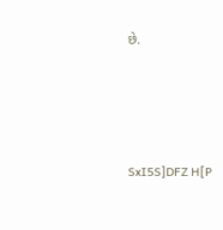છે.





SxI5S]DFZ H[P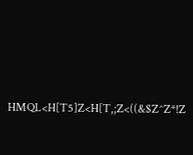HMQL<H[T5]Z<H[T,;Z<((&$Z^Z*!Z